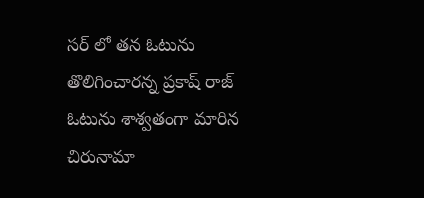సర్ లో తన ఓటును తొలిగించారన్న ప్రకాష్ రాజ్ ఓటును శాశ్వతంగా మారిన చిరునామా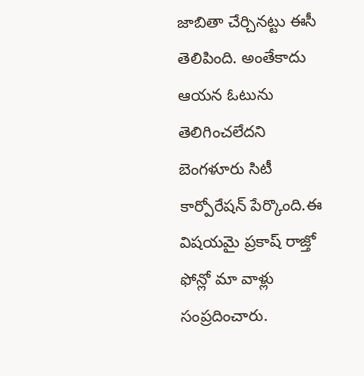జాబితా చేర్చినట్టు ఈసీ తెలిపింది. అంతేకాదు ఆయన ఓటును తెలిగించలేదని బెంగళూరు సిటీ కార్పోరేషన్ పేర్కొంది.ఈ విషయమై ప్రకాష్ రాజ్తో ఫోన్లో మా వాళ్లు సంప్రదించారు.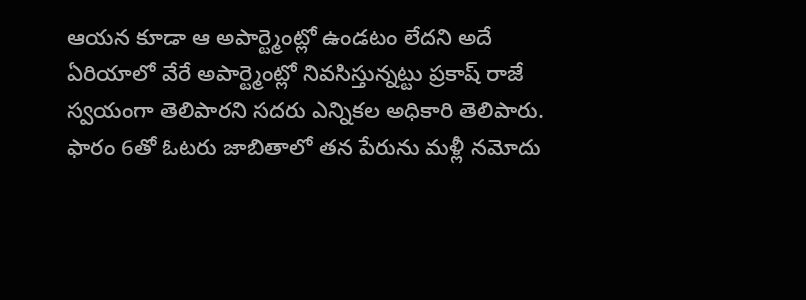ఆయన కూడా ఆ అపార్ట్మెంట్లో ఉండటం లేదని అదే ఏరియాలో వేరే అపార్ట్మెంట్లో నివసిస్తున్నట్టు ప్రకాష్ రాజే స్వయంగా తెలిపారని సదరు ఎన్నికల అధికారి తెలిపారు. ఫారం 6తో ఓటరు జాబితాలో తన పేరును మళ్లీ నమోదు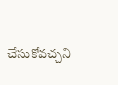చేసుకోవచ్చని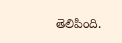తెలిపింది.